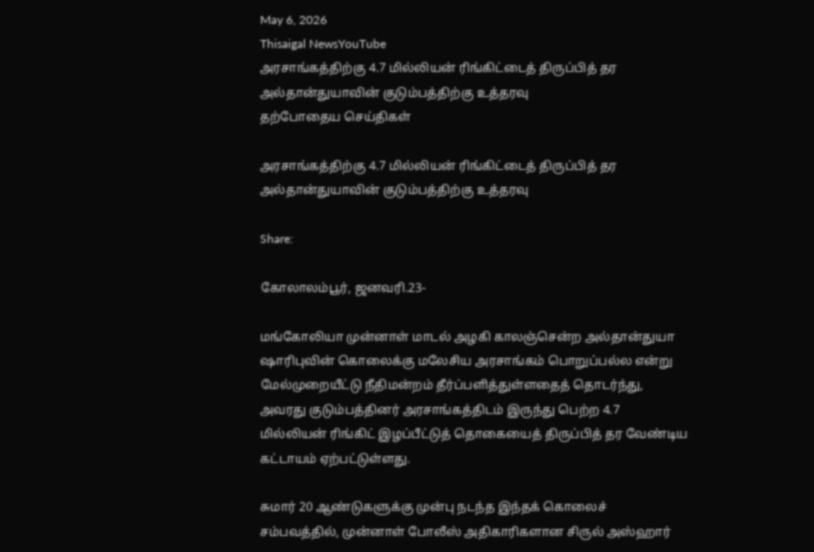May 6, 2026
Thisaigal NewsYouTube
அரசாங்கத்திற்கு 4.7 மில்லியன் ரிங்கிட்டைத் திருப்பித் தர அல்தான்துயாவின் குடும்பத்திற்கு உத்தரவு
தற்போதைய செய்திகள்

அரசாங்கத்திற்கு 4.7 மில்லியன் ரிங்கிட்டைத் திருப்பித் தர அல்தான்துயாவின் குடும்பத்திற்கு உத்தரவு

Share:

கோலாலம்பூர், ஜனவரி.23-

மங்கோலியா முன்னாள் மாடல் அழகி காலஞ்சென்ற அல்தான்துயா ஷாரிபுவின் கொலைக்கு மலேசிய அரசாங்கம் பொறுப்பல்ல என்று மேல்முறையீட்டு நீதிமன்றம் தீர்ப்பளித்துள்ளதைத் தொடர்ந்து, அவரது குடும்பத்தினர் அரசாங்கத்திடம் இருந்து பெற்ற 4.7 மில்லியன் ரிங்கிட் இழப்பீட்டுத் தொகையைத் திருப்பித் தர வேண்டிய கட்டாயம் ஏற்பட்டுள்ளது.

சுமார் 20 ஆண்டுகளுக்கு முன்பு நடந்த இந்தக் கொலைச் சம்பவத்தில், முன்னாள் போலீஸ் அதிகாரிகளான சிருல் அஸ்ஹார்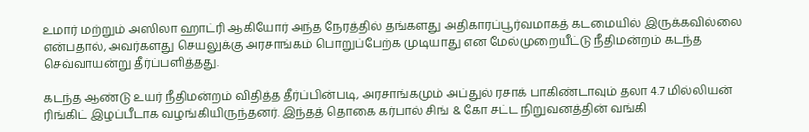உமார் மற்றும் அஸிலா ஹாட்ரி ஆகியோர் அந்த நேரத்தில் தங்களது அதிகாரப்பூர்வமாகத் கடமையில் இருக்கவில்லை என்பதால், அவர்களது செயலுக்கு அரசாங்கம் பொறுப்பேற்க முடியாது என மேல்முறையீட்டு நீதிமன்றம் கடந்த செவ்வாயன்று தீர்ப்பளித்தது.

கடந்த ஆண்டு உயர் நீதிமன்றம் விதித்த தீர்ப்பின்படி, அரசாங்கமும் அப்துல் ரசாக் பாகிண்டாவும் தலா 4.7 மில்லியன் ரிங்கிட் இழப்பீடாக வழங்கியிருந்தனர். இந்தத் தொகை கர்பால் சிங் & கோ சட்ட நிறுவனத்தின் வங்கி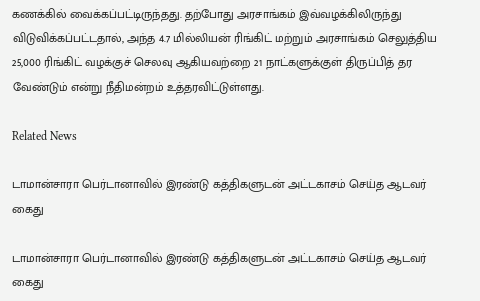கணக்கில் வைக்கப்பட்டிருந்தது. தற்போது அரசாங்கம் இவ்வழக்கிலிருந்து விடுவிக்கப்பட்டதால், அந்த 4.7 மில்லியன் ரிங்கிட் மற்றும் அரசாங்கம் செலுத்திய 25,000 ரிங்கிட் வழக்குச் செலவு ஆகியவற்றை 21 நாட்களுக்குள் திருப்பித் தர வேண்டும் என்று நீதிமன்றம் உத்தரவிட்டுள்ளது.

Related News

டாமான்சாரா பெர்டானாவில் இரண்டு கத்திகளுடன் அட்டகாசம் செய்த ஆடவர் கைது

டாமான்சாரா பெர்டானாவில் இரண்டு கத்திகளுடன் அட்டகாசம் செய்த ஆடவர் கைது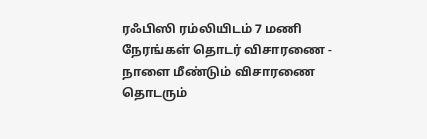ரஃபிஸி ரம்லியிடம் 7 மணி நேரங்கள் தொடர் விசாரணை - நாளை மீண்டும் விசாரணை தொடரும்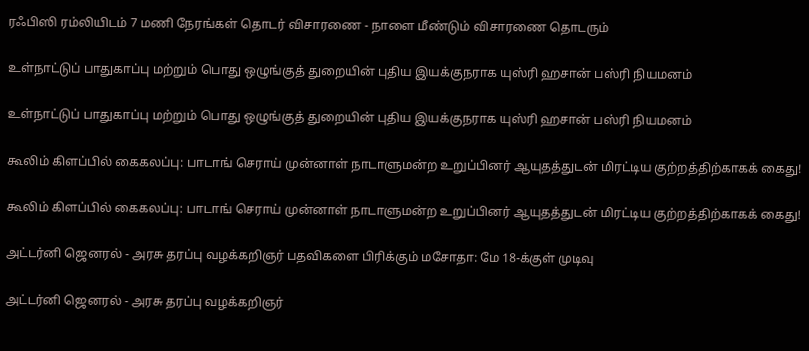ரஃபிஸி ரம்லியிடம் 7 மணி நேரங்கள் தொடர் விசாரணை - நாளை மீண்டும் விசாரணை தொடரும்

உள்நாட்டுப் பாதுகாப்பு மற்றும் பொது ஒழுங்குத் துறையின் புதிய இயக்குநராக யுஸ்ரி ஹசான் பஸ்ரி நியமனம்

உள்நாட்டுப் பாதுகாப்பு மற்றும் பொது ஒழுங்குத் துறையின் புதிய இயக்குநராக யுஸ்ரி ஹசான் பஸ்ரி நியமனம்

கூலிம் கிளப்பில் கைகலப்பு: பாடாங் செராய் முன்னாள் நாடாளுமன்ற உறுப்பினர் ஆயுதத்துடன் மிரட்டிய குற்றத்திற்காகக் கைது!

கூலிம் கிளப்பில் கைகலப்பு: பாடாங் செராய் முன்னாள் நாடாளுமன்ற உறுப்பினர் ஆயுதத்துடன் மிரட்டிய குற்றத்திற்காகக் கைது!

அட்டர்னி ஜெனரல் - அரசு தரப்பு வழக்கறிஞர் பதவிகளை பிரிக்கும் மசோதா: மே 18-க்குள் முடிவு

அட்டர்னி ஜெனரல் - அரசு தரப்பு வழக்கறிஞர்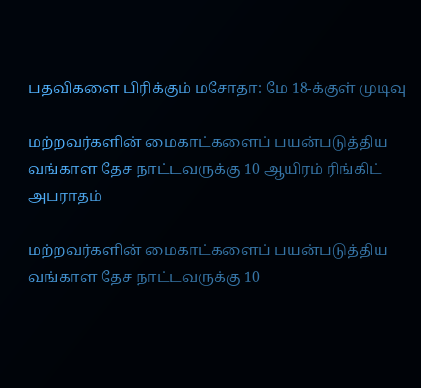பதவிகளை பிரிக்கும் மசோதா: மே 18-க்குள் முடிவு

மற்றவர்களின் மைகாட்களைப் பயன்படுத்திய வங்காள தேச நாட்டவருக்கு 10 ஆயிரம் ரிங்கிட் அபராதம்

மற்றவர்களின் மைகாட்களைப் பயன்படுத்திய வங்காள தேச நாட்டவருக்கு 10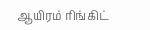ஆயிரம் ரிங்கிட்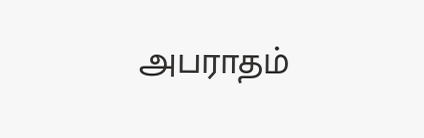அபராதம்